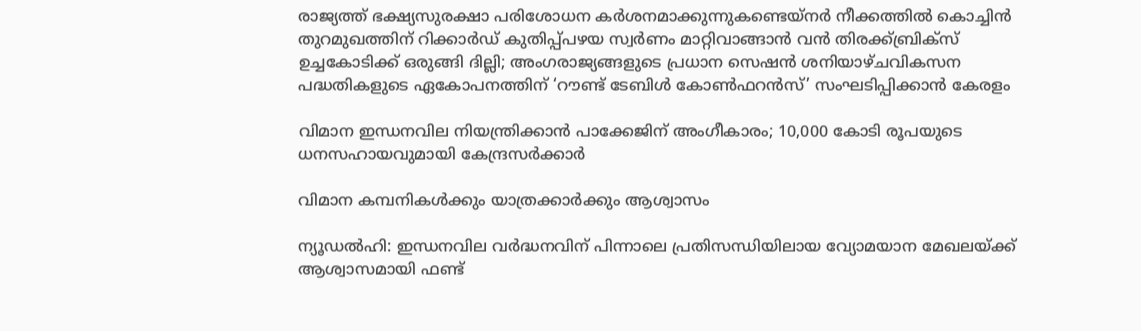രാജ്യത്ത് ഭക്ഷ്യസുരക്ഷാ പരിശോധന കർശനമാക്കുന്നുകണ്ടെയ്നർ നീക്കത്തിൽ കൊച്ചിൻ തുറമുഖത്തിന് റിക്കാർഡ് കുതിപ്പ്പഴയ സ്വർണം മാറ്റിവാങ്ങാൻ വൻ തിരക്ക്ബ്രിക്സ് ഉച്ചകോടിക്ക് ഒരുങ്ങി ദില്ലി; അംഗരാജ്യങ്ങളുടെ പ്രധാന സെഷൻ ശനിയാഴ്ചവികസന പദ്ധതികളുടെ ഏകോപനത്തിന് ‘റൗണ്ട് ടേബിൾ കോൺഫറൻസ്’ സംഘടിപ്പിക്കാൻ കേരളം

വിമാന ഇന്ധനവില നിയന്ത്രിക്കാൻ പാക്കേജിന് അംഗീകാരം; 10,000 കോടി രൂപയുടെ ധനസഹായവുമായി കേന്ദ്രസര്‍ക്കാര്‍

വിമാന കമ്പനികള്‍ക്കും യാത്രക്കാര്‍ക്കും ആശ്വാസം

ന്യൂഡല്‍ഹി: ഇന്ധനവില വർദ്ധനവിന് പിന്നാലെ പ്രതിസന്ധിയിലായ വ്യോമയാന മേഖലയ്‌ക്ക് ആശ്വാസമായി ഫണ്ട്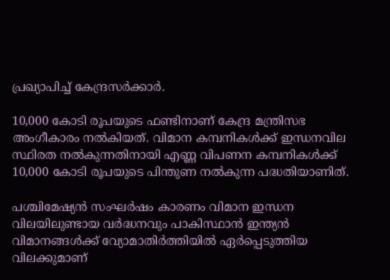പ്രഖ്യാപിച്ച്‌ കേന്ദ്രസർക്കാർ.

10,000 കോടി രൂപയുടെ ഫണ്ടിനാണ് കേന്ദ്ര മന്ത്രിസഭ അംഗീകാരം നല്‍കിയത്. വിമാന കമ്പനികള്‍ക്ക് ഇന്ധനവില സ്ഥിരത നല്‍കുന്നതിനായി എണ്ണ വിപണന കമ്പനികള്‍ക്ക് 10,000 കോടി രൂപയുടെ പിന്തുണ നല്‍കുന്ന പദ്ധതിയാണിത്.

പശ്ചിമേഷ്യൻ സംഘർഷം കാരണം വിമാന ഇന്ധന വിലയിലുണ്ടായ വർദ്ധനവും പാകിസ്ഥാൻ ഇന്ത്യൻ വിമാനങ്ങള്‍ക്ക് വ്യോമാതിർത്തിയില്‍ ഏർപ്പെടുത്തിയ വിലക്കുമാണ്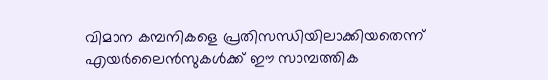വിമാന കമ്പനികളെ പ്രതിസന്ധിയിലാക്കിയതെന്ന് എയർലൈൻസുകള്‍ക്ക് ഈ സാമ്പത്തിക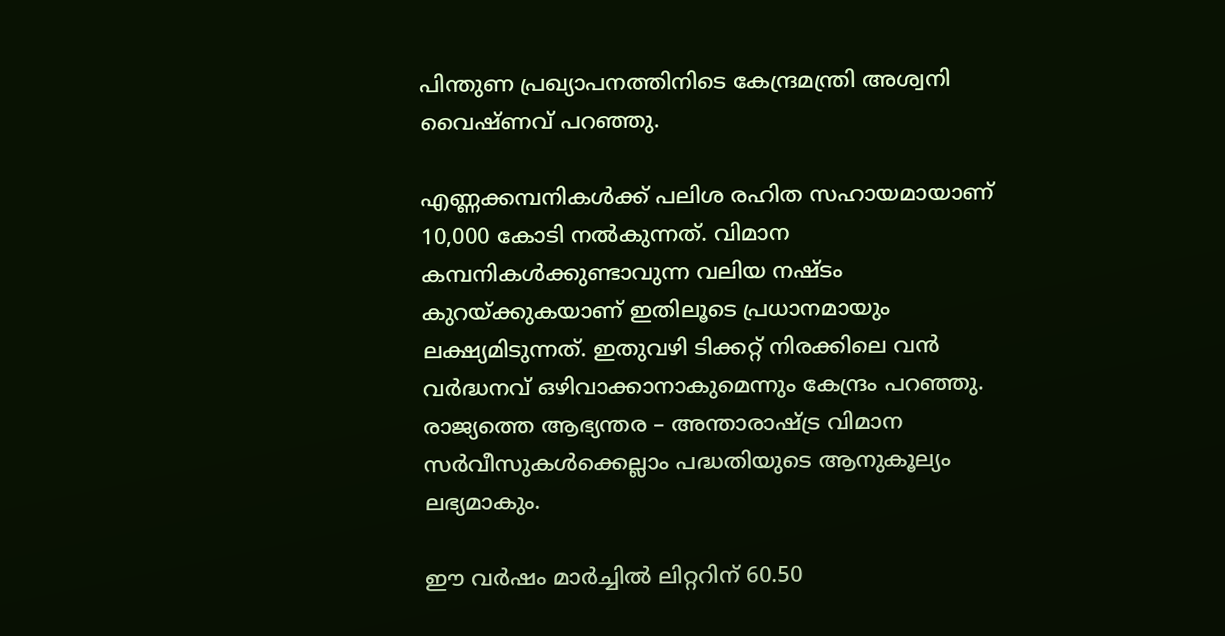പിന്തുണ പ്രഖ്യാപനത്തിനിടെ കേന്ദ്രമന്ത്രി അശ്വനി വൈഷ്‌ണവ് പറഞ്ഞു.

എണ്ണക്കമ്പനികള്‍ക്ക് പലിശ രഹിത സഹായമായാണ് 10,000 കോടി നല്‍കുന്നത്. വിമാന കമ്പനികള്‍ക്കുണ്ടാവുന്ന വലിയ നഷ്‌ടം കുറയ്‌ക്കുകയാണ് ഇതിലൂടെ പ്രധാനമായും ലക്ഷ്യമിടുന്നത്. ഇതുവഴി ടിക്കറ്റ് നിരക്കിലെ വൻ വർദ്ധനവ് ഒഴിവാക്കാനാകുമെന്നും കേന്ദ്രം പറഞ്ഞു. രാജ്യത്തെ ആഭ്യന്തര – അന്താരാഷ്‌ട്ര വിമാന സർവീസുകള്‍ക്കെല്ലാം പദ്ധതിയുടെ ആനുകൂല്യം ലഭ്യമാകും.

ഈ വർഷം മാർച്ചില്‍ ലിറ്ററിന് 60.50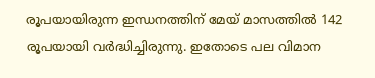രൂപയായിരുന്ന ഇന്ധനത്തിന് മേയ് മാസത്തില്‍ 142 രൂപയായി വർദ്ധിച്ചിരുന്നു. ഇതോടെ പല വിമാന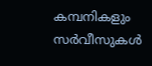കമ്പനികളും സർവീസുകള്‍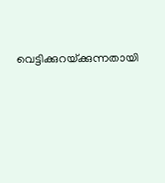വെട്ടിക്കുറയ്‌ക്കുന്നതായി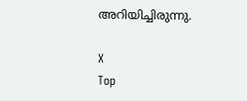അറിയിച്ചിരുന്നു.

X
Top